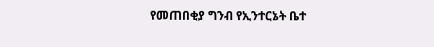የመጠበቂያ ግንብ የኢንተርኔት ቤተ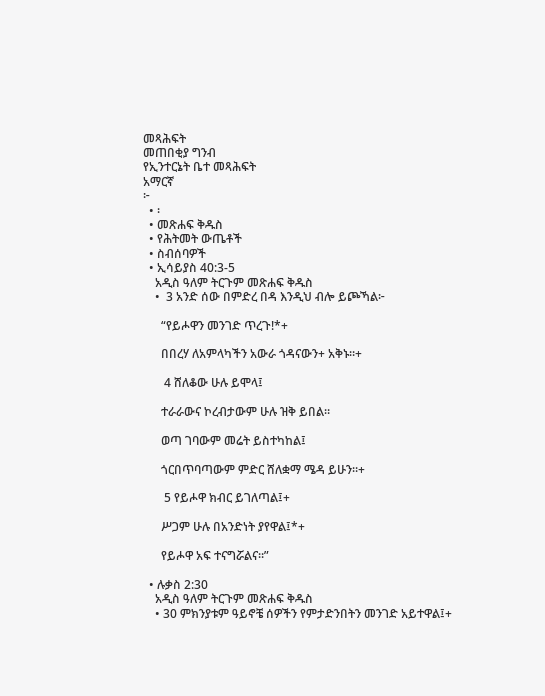መጻሕፍት
መጠበቂያ ግንብ
የኢንተርኔት ቤተ መጻሕፍት
አማርኛ
፦
  • ፡
  • መጽሐፍ ቅዱስ
  • የሕትመት ውጤቶች
  • ስብሰባዎች
  • ኢሳይያስ 40:3-5
    አዲስ ዓለም ትርጉም መጽሐፍ ቅዱስ
    •  3 አንድ ሰው በምድረ በዳ እንዲህ ብሎ ይጮኻል፦

      “የይሖዋን መንገድ ጥረጉ!*+

      በበረሃ ለአምላካችን አውራ ጎዳናውን+ አቅኑ።+

       4 ሸለቆው ሁሉ ይሞላ፤

      ተራራውና ኮረብታውም ሁሉ ዝቅ ይበል።

      ወጣ ገባውም መሬት ይስተካከል፤

      ጎርበጥባጣውም ምድር ሸለቋማ ሜዳ ይሁን።+

       5 የይሖዋ ክብር ይገለጣል፤+

      ሥጋም ሁሉ በአንድነት ያየዋል፤*+

      የይሖዋ አፍ ተናግሯልና።”

  • ሉቃስ 2:30
    አዲስ ዓለም ትርጉም መጽሐፍ ቅዱስ
    • 30 ምክንያቱም ዓይኖቼ ሰዎችን የምታድንበትን መንገድ አይተዋል፤+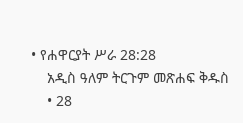• የሐዋርያት ሥራ 28:28
    አዲስ ዓለም ትርጉም መጽሐፍ ቅዱስ
    • 28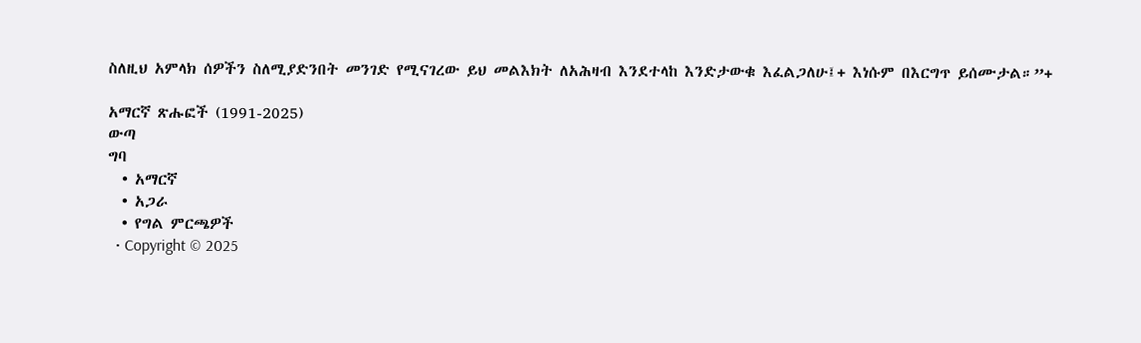ስለዚህ አምላክ ሰዎችን ስለሚያድንበት መንገድ የሚናገረው ይህ መልእክት ለአሕዛብ እንደተላከ እንድታውቁ እፈልጋለሁ፤+ እነሱም በእርግጥ ይሰሙታል።”+

አማርኛ ጽሑፎች (1991-2025)
ውጣ
ግባ
  • አማርኛ
  • አጋራ
  • የግል ምርጫዎች
  • Copyright © 2025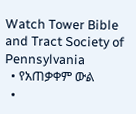Watch Tower Bible and Tract Society of Pennsylvania
  • የአጠቃቀም ውል
  •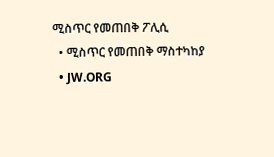ሚስጥር የመጠበቅ ፖሊሲ
  • ሚስጥር የመጠበቅ ማስተካከያ
  • JW.ORG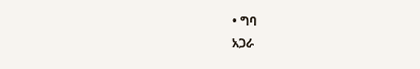• ግባ
አጋራ